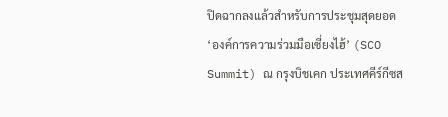ปิดฉากลงแล้วสำหรับการประชุมสุดยอด ‘องค์การความร่วมมือเซี่ยงไฮ้’ (SCO Summit) ณ กรุงบิชเคก ประเทศคีร์กีซส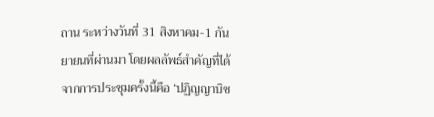ถาน ระหว่างวันที่ 31 สิงหาคม-1 กันยายนที่ผ่านมา โดยผลลัพธ์สำคัญที่ได้จากการประชุมครั้งนี้คือ ‘ปฏิญญาบิช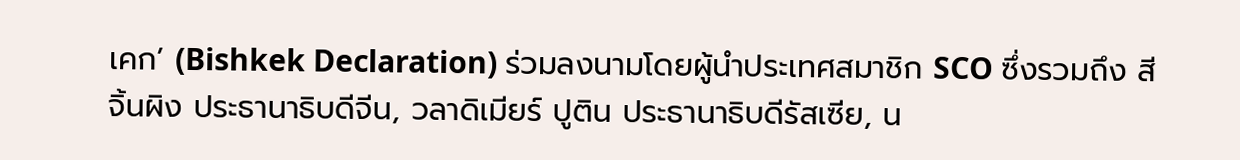เคก’ (Bishkek Declaration) ร่วมลงนามโดยผู้นำประเทศสมาชิก SCO ซึ่งรวมถึง สีจิ้นผิง ประธานาธิบดีจีน, วลาดิเมียร์ ปูติน ประธานาธิบดีรัสเซีย, น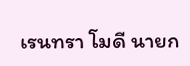เรนทรา โมดี นายก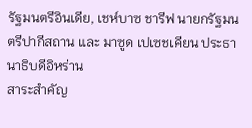รัฐมนตรีอินเดีย, เชห์บาซ ชารีฟ นายกรัฐมนตรีปากีสถาน และ มาซูด เปเซชเคียน ประธานาธิบดีอิหร่าน
สาระสำคัญ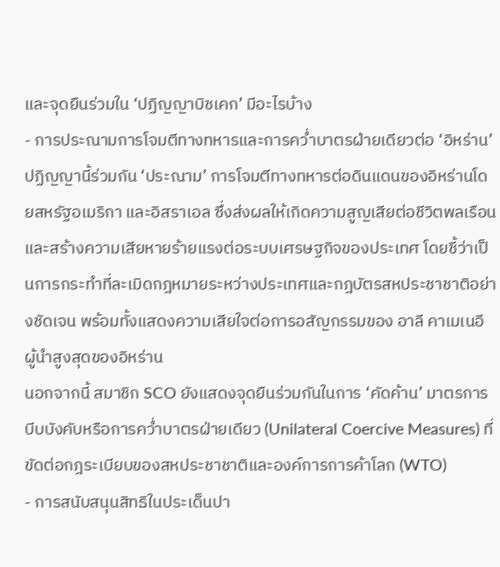และจุดยืนร่วมใน ‘ปฏิญญาบิชเคก’ มีอะไรบ้าง
- การประณามการโจมตีทางทหารและการคว่ำบาตรฝ่ายเดียวต่อ ‘อิหร่าน’
ปฏิญญานี้ร่วมกัน ‘ประณาม’ การโจมตีทางทหารต่อดินแดนของอิหร่านโดยสหรัฐอเมริกา และอิสราเอล ซึ่งส่งผลให้เกิดความสูญเสียต่อชีวิตพลเรือนและสร้างความเสียหายร้ายแรงต่อระบบเศรษฐกิจของประเทศ โดยชี้ว่าเป็นการกระทำที่ละเมิดกฎหมายระหว่างประเทศและกฎบัตรสหประชาชาติอย่างชัดเจน พร้อมทั้งแสดงความเสียใจต่อการอสัญกรรมของ อาลี คาเมเนอี ผู้นำสูงสุดของอิหร่าน
นอกจากนี้ สมาชิก SCO ยังแสดงจุดยืนร่วมกันในการ ‘คัดค้าน’ มาตรการบีบบังคับหรือการคว่ำบาตรฝ่ายเดียว (Unilateral Coercive Measures) ที่ขัดต่อกฎระเบียบของสหประชาชาติและองค์การการค้าโลก (WTO)
- การสนับสนุนสิทธิในประเด็นปา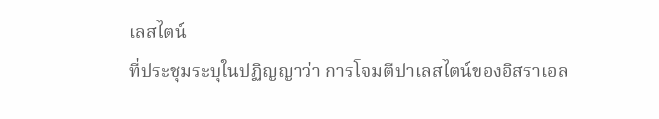เลสไตน์
ที่ประชุมระบุในปฏิญญาว่า การโจมตีปาเลสไตน์ของอิสราเอล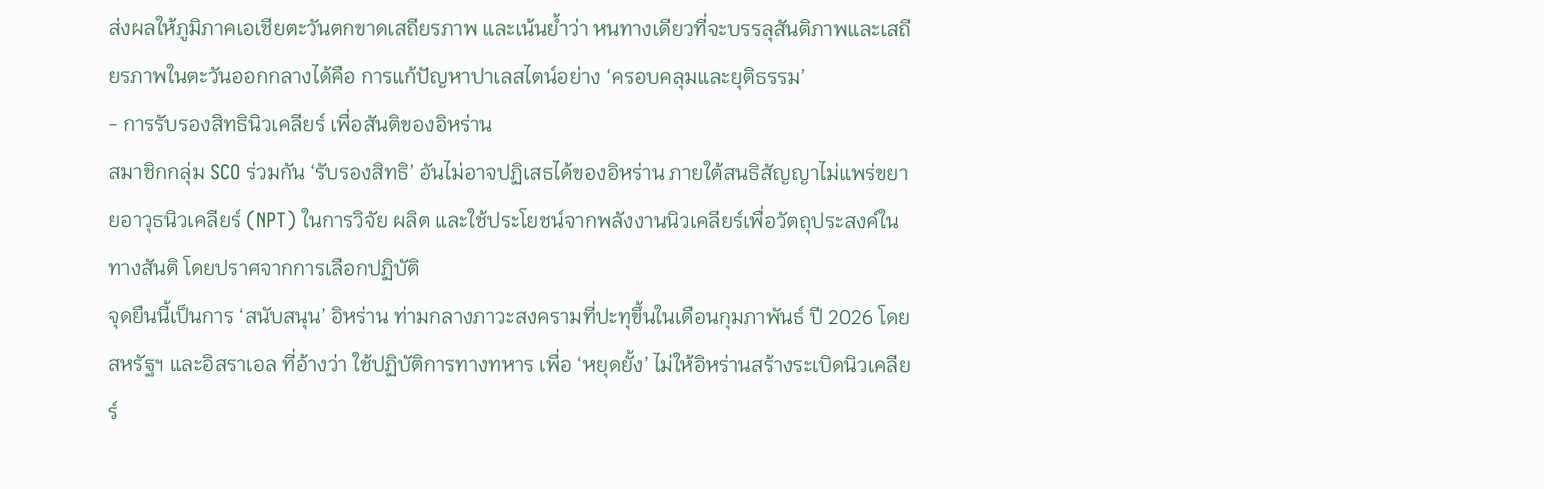ส่งผลให้ภูมิภาคเอเชียตะวันตกขาดเสถียรภาพ และเน้นย้ำว่า หนทางเดียวที่จะบรรลุสันติภาพและเสถียรภาพในตะวันออกกลางได้คือ การแก้ปัญหาปาเลสไตน์อย่าง ‘ครอบคลุมและยุติธรรม’
- การรับรองสิทธินิวเคลียร์ เพื่อสันติของอิหร่าน
สมาชิกกลุ่ม SCO ร่วมกัน ‘รับรองสิทธิ’ อันไม่อาจปฏิเสธได้ของอิหร่าน ภายใต้สนธิสัญญาไม่แพร่ขยายอาวุธนิวเคลียร์ (NPT) ในการวิจัย ผลิต และใช้ประโยชน์จากพลังงานนิวเคลียร์เพื่อวัตถุประสงค์ในทางสันติ โดยปราศจากการเลือกปฏิบัติ
จุดยืนนี้เป็นการ ‘สนับสนุน’ อิหร่าน ท่ามกลางภาวะสงครามที่ปะทุขึ้นในเดือนกุมภาพันธ์ ปี 2026 โดยสหรัฐฯ และอิสราเอล ที่อ้างว่า ใช้ปฏิบัติการทางทหาร เพื่อ ‘หยุดยั้ง’ ไม่ให้อิหร่านสร้างระเบิดนิวเคลียร์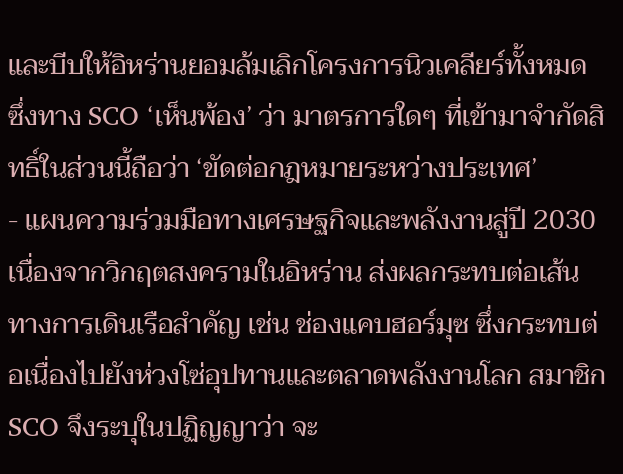และบีบให้อิหร่านยอมล้มเลิกโครงการนิวเคลียร์ทั้งหมด ซึ่งทาง SCO ‘เห็นพ้อง’ ว่า มาตรการใดๆ ที่เข้ามาจำกัดสิทธิ์ในส่วนนี้ถือว่า ‘ขัดต่อกฎหมายระหว่างประเทศ’
- แผนความร่วมมือทางเศรษฐกิจและพลังงานสู่ปี 2030
เนื่องจากวิกฤตสงครามในอิหร่าน ส่งผลกระทบต่อเส้นทางการเดินเรือสำคัญ เช่น ช่องแคบฮอร์มุซ ซึ่งกระทบต่อเนื่องไปยังห่วงโซ่อุปทานและตลาดพลังงานโลก สมาชิก SCO จึงระบุในปฏิญญาว่า จะ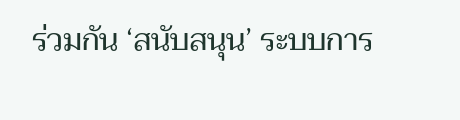ร่วมกัน ‘สนับสนุน’ ระบบการ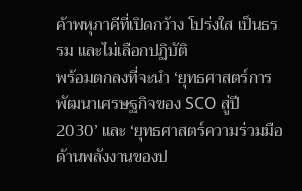ค้าพหุภาคีที่เปิดกว้าง โปร่งใส เป็นธรรม และไม่เลือกปฏิบัติ
พร้อมตกลงที่จะนำ ‘ยุทธศาสตร์การพัฒนาเศรษฐกิจของ SCO สู่ปี 2030’ และ ‘ยุทธศาสตร์ความร่วมมือด้านพลังงานของป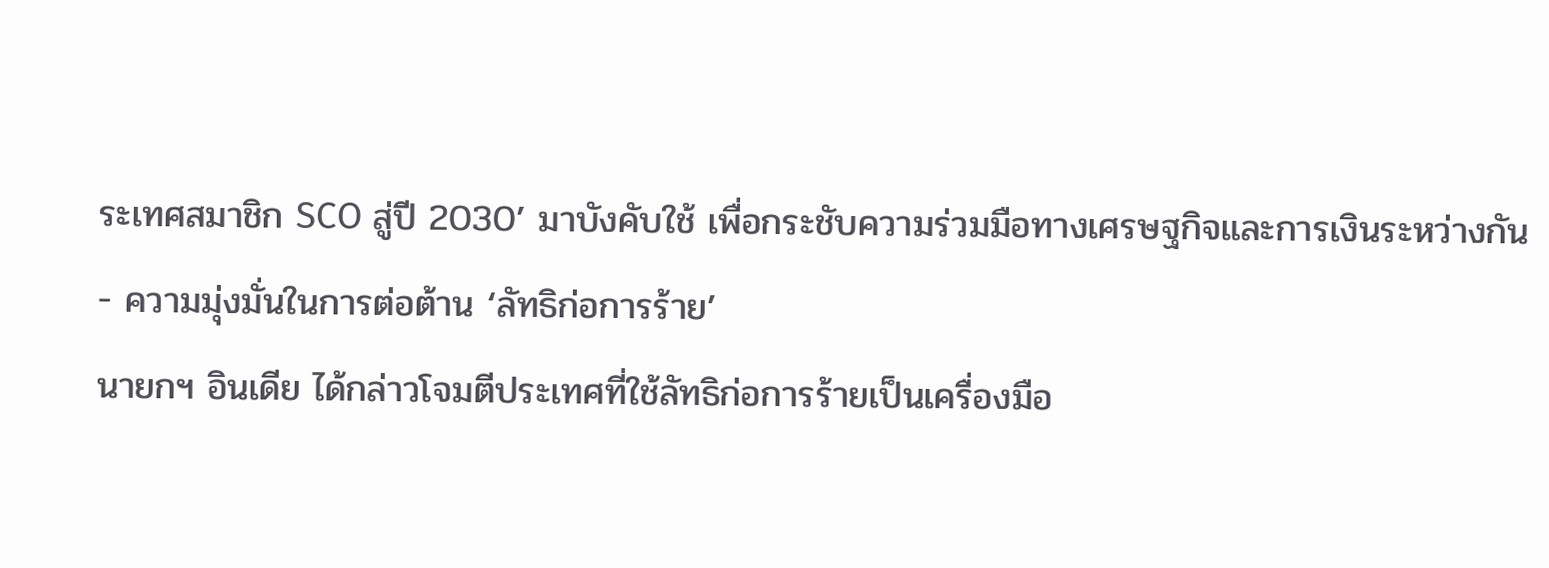ระเทศสมาชิก SCO สู่ปี 2030’ มาบังคับใช้ เพื่อกระชับความร่วมมือทางเศรษฐกิจและการเงินระหว่างกัน
- ความมุ่งมั่นในการต่อต้าน ‘ลัทธิก่อการร้าย’
นายกฯ อินเดีย ได้กล่าวโจมตีประเทศที่ใช้ลัทธิก่อการร้ายเป็นเครื่องมือ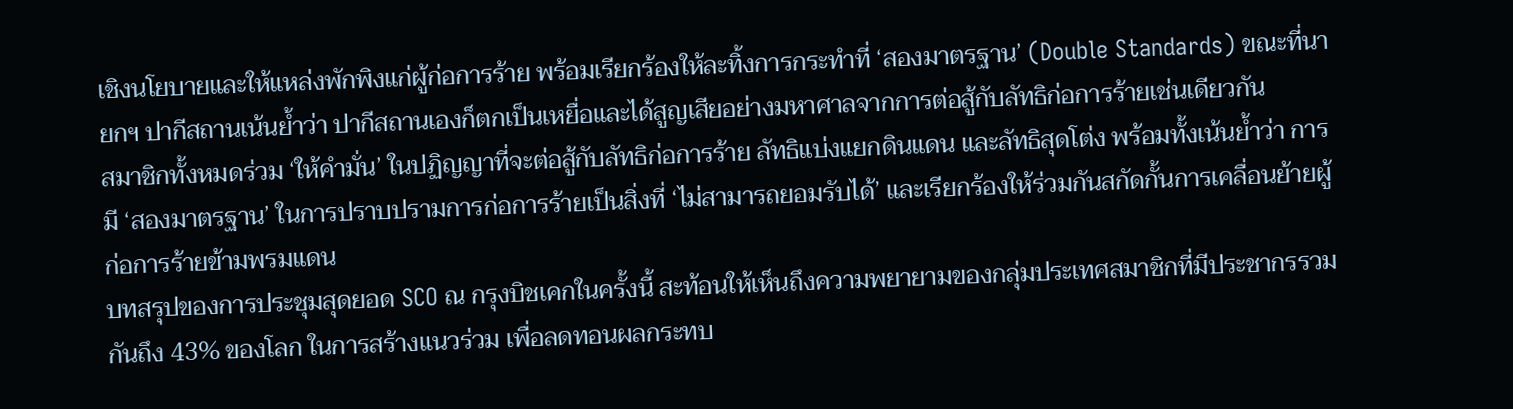เชิงนโยบายและให้แหล่งพักพิงแก่ผู้ก่อการร้าย พร้อมเรียกร้องให้ละทิ้งการกระทำที่ ‘สองมาตรฐาน’ (Double Standards) ขณะที่นายกฯ ปากีสถานเน้นย้ำว่า ปากีสถานเองก็ตกเป็นเหยื่อและได้สูญเสียอย่างมหาศาลจากการต่อสู้กับลัทธิก่อการร้ายเช่นเดียวกัน
สมาชิกทั้งหมดร่วม ‘ให้คำมั่น’ ในปฏิญญาที่จะต่อสู้กับลัทธิก่อการร้าย ลัทธิแบ่งแยกดินแดน และลัทธิสุดโต่ง พร้อมทั้งเน้นย้ำว่า การมี ‘สองมาตรฐาน’ ในการปราบปรามการก่อการร้ายเป็นสิ่งที่ ‘ไม่สามารถยอมรับได้’ และเรียกร้องให้ร่วมกันสกัดกั้นการเคลื่อนย้ายผู้ก่อการร้ายข้ามพรมแดน
บทสรุปของการประชุมสุดยอด SCO ณ กรุงบิชเคกในครั้งนี้ สะท้อนให้เห็นถึงความพยายามของกลุ่มประเทศสมาชิกที่มีประชากรรวมกันถึง 43% ของโลก ในการสร้างแนวร่วม เพื่อลดทอนผลกระทบ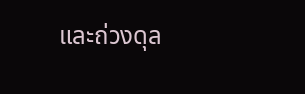และถ่วงดุล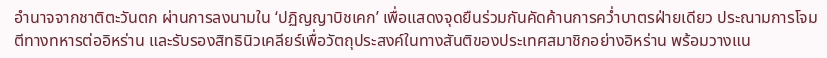อำนาจจากชาติตะวันตก ผ่านการลงนามใน ‘ปฏิญญาบิชเคก’ เพื่อแสดงจุดยืนร่วมกันคัดค้านการคว่ำบาตรฝ่ายเดียว ประณามการโจมตีทางทหารต่ออิหร่าน และรับรองสิทธินิวเคลียร์เพื่อวัตถุประสงค์ในทางสันติของประเทศสมาชิกอย่างอิหร่าน พร้อมวางแน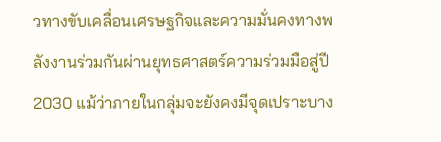วทางขับเคลื่อนเศรษฐกิจและความมั่นคงทางพลังงานร่วมกันผ่านยุทธศาสตร์ความร่วมมือสู่ปี 2030 แม้ว่าภายในกลุ่มจะยังคงมีจุดเปราะบาง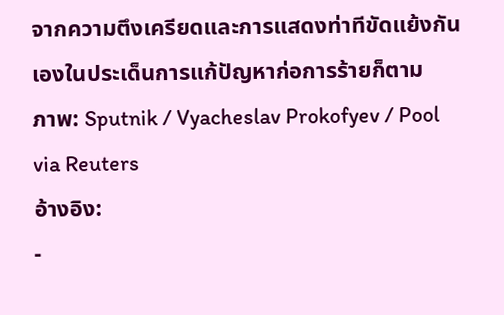จากความตึงเครียดและการแสดงท่าทีขัดแย้งกันเองในประเด็นการแก้ปัญหาก่อการร้ายก็ตาม
ภาพ: Sputnik / Vyacheslav Prokofyev / Pool via Reuters
อ้างอิง:
-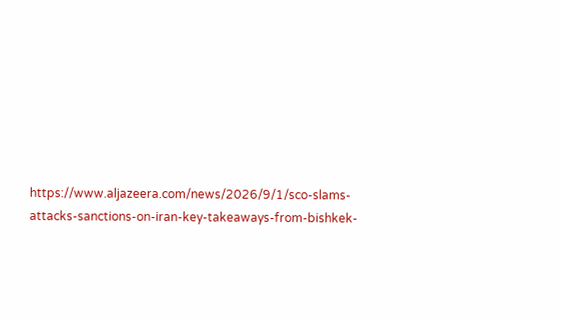https://www.aljazeera.com/news/2026/9/1/sco-slams-attacks-sanctions-on-iran-key-takeaways-from-bishkek-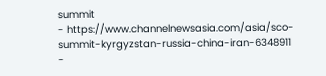summit
- https://www.channelnewsasia.com/asia/sco-summit-kyrgyzstan-russia-china-iran-6348911
-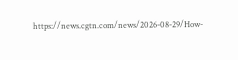https://news.cgtn.com/news/2026-08-29/How-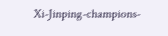Xi-Jinping-champions-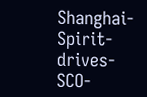Shanghai-Spirit-drives-SCO-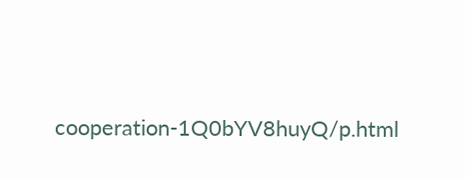cooperation-1Q0bYV8huyQ/p.html